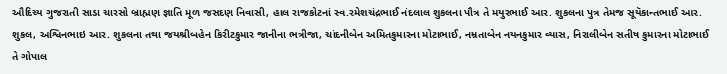ઔદિચ્ય ગુજરાતી સાડા ચારસો બ્રાહ્મણ જ્ઞાતિ મૂળ જસદણ નિવાસી, હાલ રાજકોટનાં સ્વ.રમેશચંદ્રભાઈ નંદલાલ શુકલના પૌત્ર તે મયુરભાઈ આર. શુકલના પુત્ર તેમજ સૂયૅકાન્તભાઈ આર. શુકલ, અશ્વિનભાઇ આર. શુકલના તથા જયશ્રીબહેન કિરીટકુમાર જાનીના ભત્રીજા, ચાંદનીબેન અમિતકુમારના મોટાભાઈ, નમ્રતાબેન નયનકુમાર વ્યાસ, નિરાલીબેન સતીષ કુમારના મોટાભાઈ તે ગોપાલ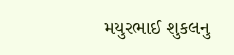મયુરભાઈ શુકલનુ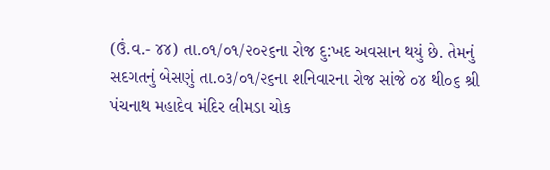(ઉં.વ.- ૪૪) તા.૦૧/૦૧/૨૦૨૬ના રોજ દુ:ખદ અવસાન થયું છે. તેમનું સદગતનું બેસણું તા.૦૩/૦૧/૨૬ના શનિવારના રોજ સાંજે ૦૪ થી૦૬ શ્રી પંચનાથ મહાદેવ મંદિર લીમડા ચોક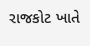રાજકોટ ખાતે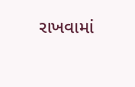રાખવામાં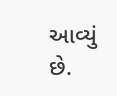આવ્યું છે.